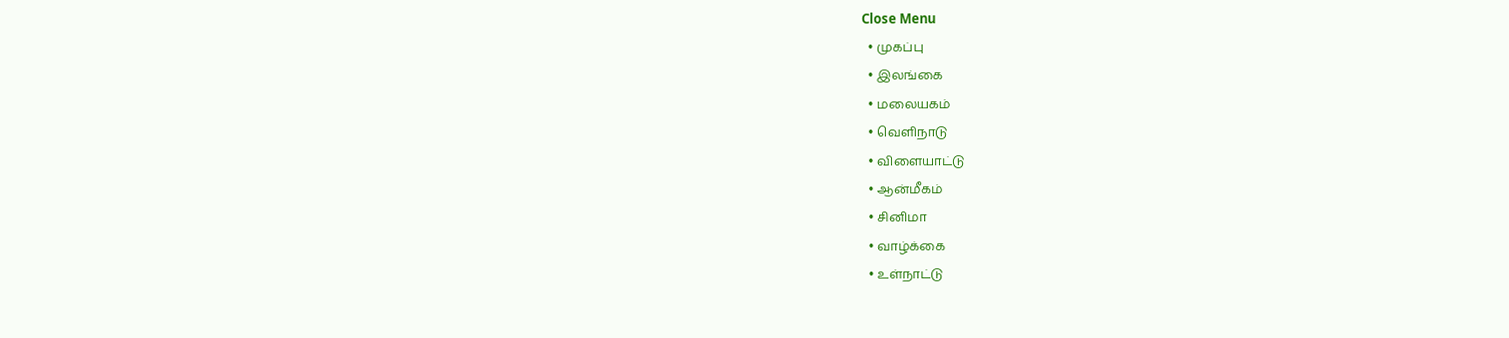Close Menu
  • முகப்பு
  • இலங்கை
  • மலையகம்
  • வெளிநாடு
  • விளையாட்டு
  • ஆன்மீகம்
  • சினிமா
  • வாழ்க்கை
  • உள்நாட்டு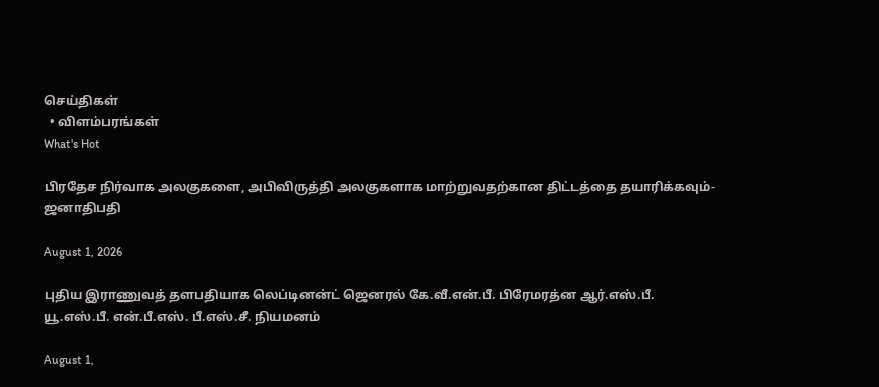செய்திகள்
  • விளம்பரங்கள்
What's Hot

பிரதேச நிர்வாக அலகுகளை, அபிவிருத்தி அலகுகளாக மாற்றுவதற்கான திட்டத்தை தயாரிக்கவும்-ஜனாதிபதி

August 1, 2026

புதிய இராணுவத் தளபதியாக லெப்டினன்ட் ஜெனரல் கே.வீ.என்.பீ. பிரேமரத்ன ஆர்.எஸ்.பீ. யூ.எஸ்.பீ. என்.பீ.எஸ். பீ.எஸ்.சீ. நியமனம்

August 1,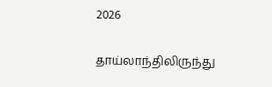2026

தாய்லாந்திலிருந்து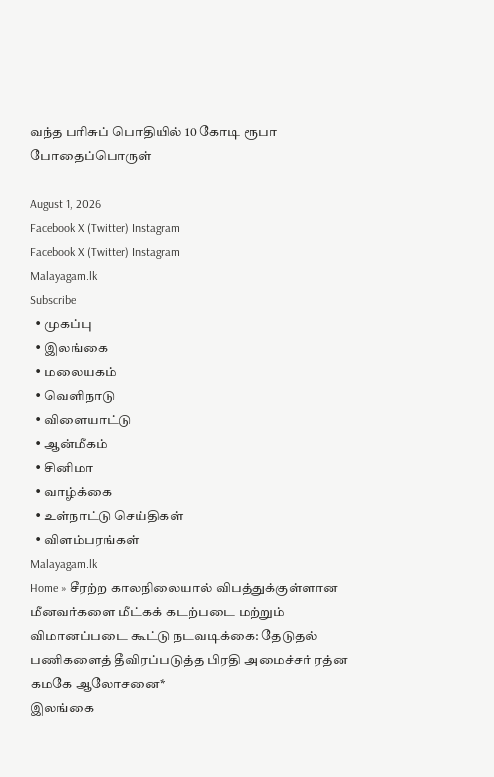வந்த பரிசுப் பொதியில் 10 கோடி ரூபா போதைப்பொருள்

August 1, 2026
Facebook X (Twitter) Instagram
Facebook X (Twitter) Instagram
Malayagam.lk
Subscribe
  • முகப்பு
  • இலங்கை
  • மலையகம்
  • வெளிநாடு
  • விளையாட்டு
  • ஆன்மீகம்
  • சினிமா
  • வாழ்க்கை
  • உள்நாட்டு செய்திகள்
  • விளம்பரங்கள்
Malayagam.lk
Home » சீரற்ற காலநிலையால் விபத்துக்குள்ளான மீனவர்களை மீட்கக் கடற்படை மற்றும் விமானப்படை கூட்டு நடவடிக்கை: தேடுதல் பணிகளைத் தீவிரப்படுத்த பிரதி அமைச்சர் ரத்ன கமகே ஆலோசனை*
இலங்கை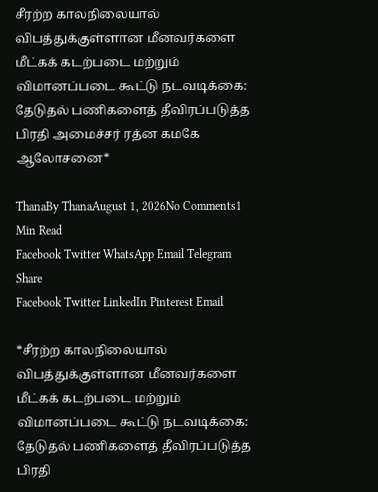சீரற்ற காலநிலையால் விபத்துக்குள்ளான மீனவர்களை மீட்கக் கடற்படை மற்றும் விமானப்படை கூட்டு நடவடிக்கை: தேடுதல் பணிகளைத் தீவிரப்படுத்த பிரதி அமைச்சர் ரத்ன கமகே ஆலோசனை*

ThanaBy ThanaAugust 1, 2026No Comments1 Min Read
Facebook Twitter WhatsApp Email Telegram
Share
Facebook Twitter LinkedIn Pinterest Email

*சீரற்ற காலநிலையால் விபத்துக்குள்ளான மீனவர்களை மீட்கக் கடற்படை மற்றும் விமானப்படை கூட்டு நடவடிக்கை: தேடுதல் பணிகளைத் தீவிரப்படுத்த பிரதி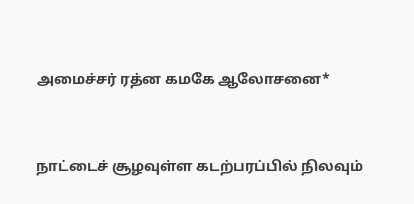அமைச்சர் ரத்ன கமகே ஆலோசனை*



நாட்டைச் சூழவுள்ள கடற்பரப்பில் நிலவும்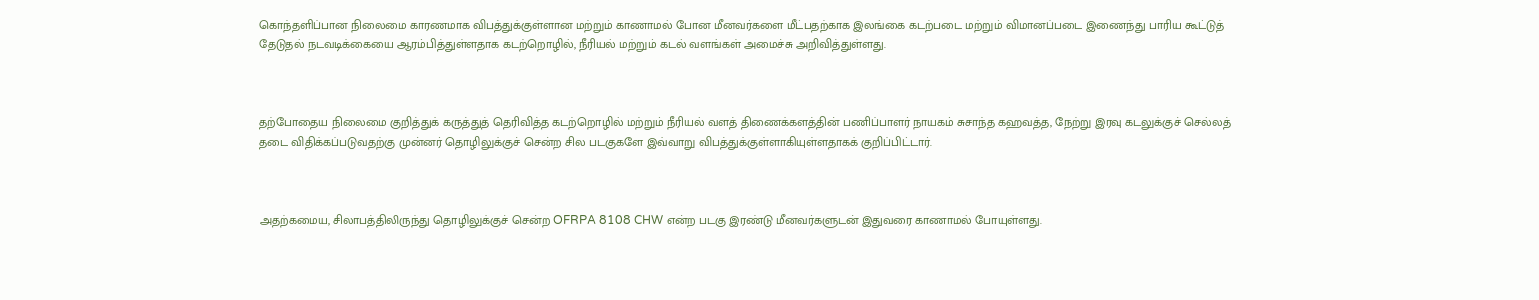கொந்தளிப்பான நிலைமை காரணமாக விபத்துக்குள்ளான மற்றும் காணாமல் போன மீனவர்களை மீட்பதற்காக இலங்கை கடற்படை மற்றும் விமானப்படை இணைந்து பாரிய கூட்டுத் தேடுதல் நடவடிக்கையை ஆரம்பித்துள்ளதாக கடற்றொழில், நீரியல் மற்றும் கடல் வளங்கள் அமைச்சு அறிவித்துள்ளது.



தற்போதைய நிலைமை குறித்துக் கருத்துத் தெரிவித்த கடற்றொழில் மற்றும் நீரியல் வளத் திணைக்களத்தின் பணிப்பாளர் நாயகம் சுசாந்த கஹவத்த, நேற்று இரவு கடலுக்குச் செல்லத் தடை விதிக்கப்படுவதற்கு முன்னர் தொழிலுக்குச் சென்ற சில படகுகளே இவ்வாறு விபத்துக்குள்ளாகியுள்ளதாகக் குறிப்பிட்டார்.



அதற்கமைய, சிலாபத்திலிருந்து தொழிலுக்குச் சென்ற OFRPA 8108 CHW என்ற படகு இரண்டு மீனவர்களுடன் இதுவரை காணாமல் போயுள்ளது.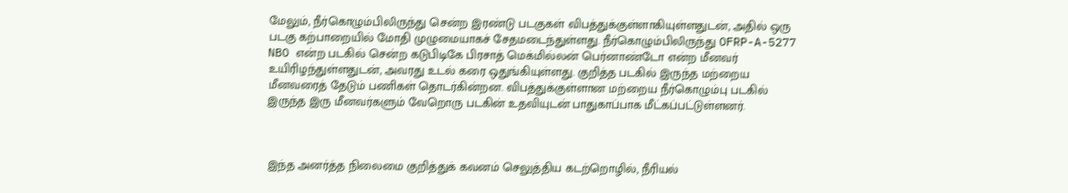மேலும், நீர்கொழும்பிலிருந்து சென்ற இரண்டு படகுகள் விபத்துக்குள்ளாகியுள்ளதுடன், அதில் ஒரு படகு கற்பாறையில் மோதி முழுமையாகச் சேதமடைந்துள்ளது. நீர்கொழும்பிலிருந்து OFRP-A-5277 NBO என்ற படகில் சென்ற கடுபிடிகே பிரசாத் மெக்மில்லன் பெர்னாண்டோ என்ற மீனவர் உயிரிழந்துள்ளதுடன், அவரது உடல் கரை ஒதுங்கியுள்ளது. குறித்த படகில் இருந்த மற்றைய மீனவரைத் தேடும் பணிகள் தொடர்கின்றன. விபத்துக்குள்ளான மற்றைய நீர்கொழும்பு படகில் இருந்த இரு மீனவர்களும் வேறொரு படகின் உதவியுடன் பாதுகாப்பாக மீட்கப்பட்டுள்ளனர்.



இந்த அனர்த்த நிலைமை குறித்துக் கவனம் செலுத்திய கடற்றொழில், நீரியல்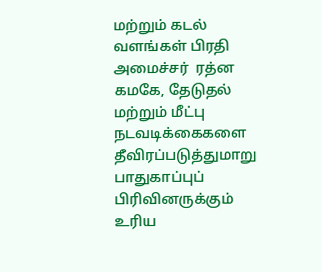மற்றும் கடல் வளங்கள் பிரதி அமைச்சர்  ரத்ன கமகே, தேடுதல் மற்றும் மீட்பு நடவடிக்கைகளை தீவிரப்படுத்துமாறு பாதுகாப்புப் பிரிவினருக்கும் உரிய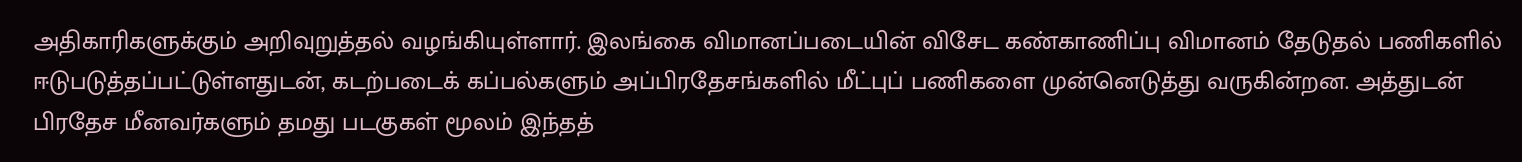அதிகாரிகளுக்கும் அறிவுறுத்தல் வழங்கியுள்ளார். இலங்கை விமானப்படையின் விசேட கண்காணிப்பு விமானம் தேடுதல் பணிகளில் ஈடுபடுத்தப்பட்டுள்ளதுடன், கடற்படைக் கப்பல்களும் அப்பிரதேசங்களில் மீட்புப் பணிகளை முன்னெடுத்து வருகின்றன. அத்துடன் பிரதேச மீனவர்களும் தமது படகுகள் மூலம் இந்தத்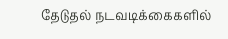தேடுதல் நடவடிக்கைகளில்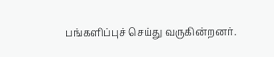பங்களிப்புச் செய்து வருகின்றனர்.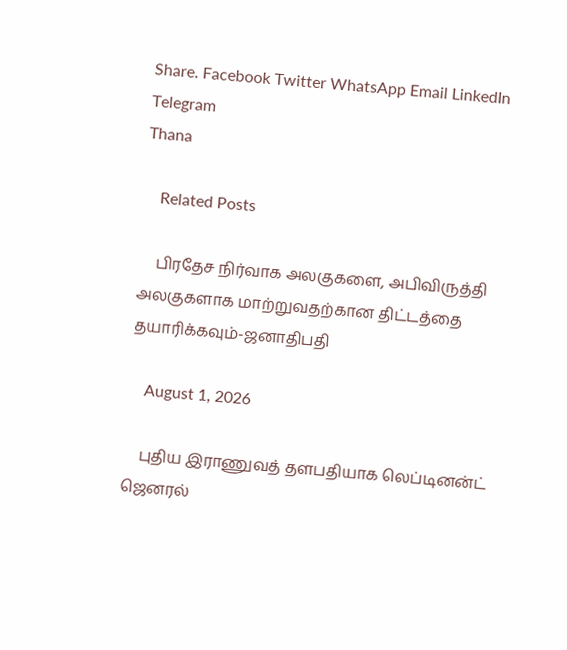Share. Facebook Twitter WhatsApp Email LinkedIn Telegram
Thana

    Related Posts

    பிரதேச நிர்வாக அலகுகளை, அபிவிருத்தி அலகுகளாக மாற்றுவதற்கான திட்டத்தை தயாரிக்கவும்-ஜனாதிபதி

    August 1, 2026

    புதிய இராணுவத் தளபதியாக லெப்டினன்ட் ஜெனரல்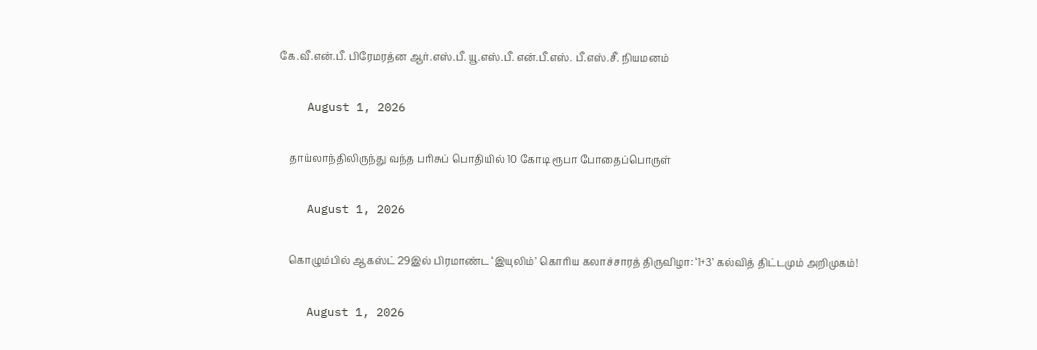கே.வீ.என்.பீ. பிரேமரத்ன ஆர்.எஸ்.பீ. யூ.எஸ்.பீ. என்.பீ.எஸ். பீ.எஸ்.சீ. நியமனம்

    August 1, 2026

    தாய்லாந்திலிருந்து வந்த பரிசுப் பொதியில் 10 கோடி ரூபா போதைப்பொருள்

    August 1, 2026

    கொழும்பில் ஆகஸ்ட் 29இல் பிரமாண்ட ‘இயுலிம்’ கொரிய கலாச்சாரத் திருவிழா: ‘1+3’ கல்வித் திட்டமும் அறிமுகம்!

    August 1, 2026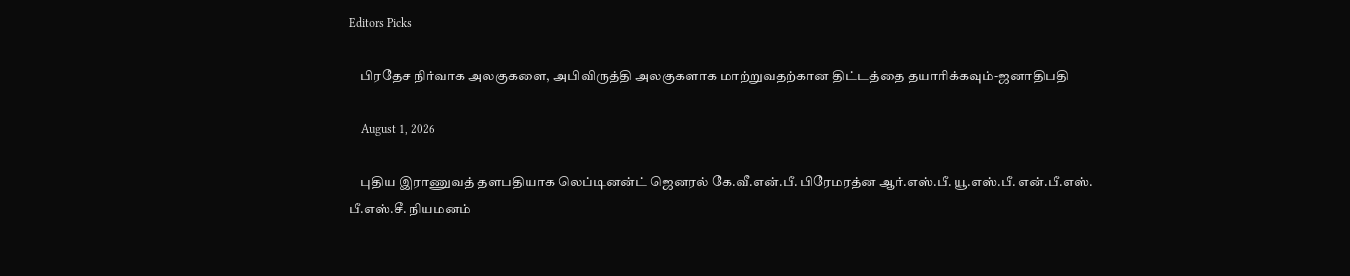Editors Picks

    பிரதேச நிர்வாக அலகுகளை, அபிவிருத்தி அலகுகளாக மாற்றுவதற்கான திட்டத்தை தயாரிக்கவும்-ஜனாதிபதி

    August 1, 2026

    புதிய இராணுவத் தளபதியாக லெப்டினன்ட் ஜெனரல் கே.வீ.என்.பீ. பிரேமரத்ன ஆர்.எஸ்.பீ. யூ.எஸ்.பீ. என்.பீ.எஸ். பீ.எஸ்.சீ. நியமனம்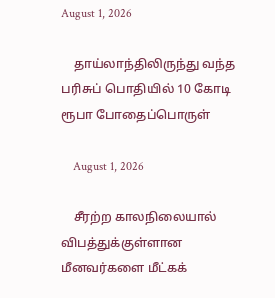August 1, 2026

    தாய்லாந்திலிருந்து வந்த பரிசுப் பொதியில் 10 கோடி ரூபா போதைப்பொருள்

    August 1, 2026

    சீரற்ற காலநிலையால் விபத்துக்குள்ளான மீனவர்களை மீட்கக்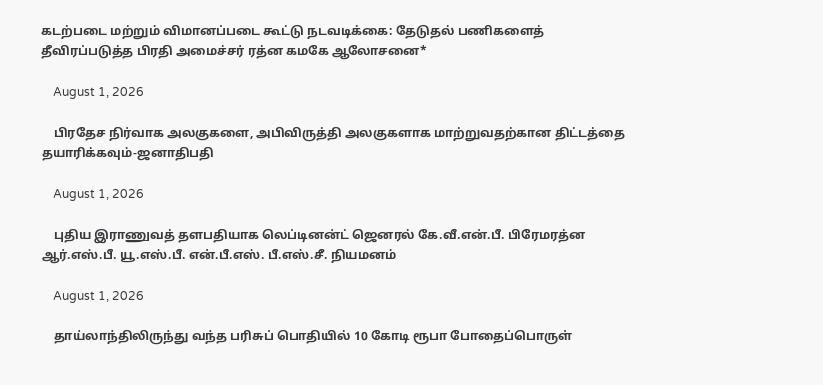கடற்படை மற்றும் விமானப்படை கூட்டு நடவடிக்கை: தேடுதல் பணிகளைத் தீவிரப்படுத்த பிரதி அமைச்சர் ரத்ன கமகே ஆலோசனை*

    August 1, 2026

    பிரதேச நிர்வாக அலகுகளை, அபிவிருத்தி அலகுகளாக மாற்றுவதற்கான திட்டத்தை தயாரிக்கவும்-ஜனாதிபதி

    August 1, 2026

    புதிய இராணுவத் தளபதியாக லெப்டினன்ட் ஜெனரல் கே.வீ.என்.பீ. பிரேமரத்ன ஆர்.எஸ்.பீ. யூ.எஸ்.பீ. என்.பீ.எஸ். பீ.எஸ்.சீ. நியமனம்

    August 1, 2026

    தாய்லாந்திலிருந்து வந்த பரிசுப் பொதியில் 10 கோடி ரூபா போதைப்பொருள்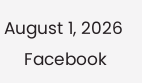August 1, 2026
    Facebook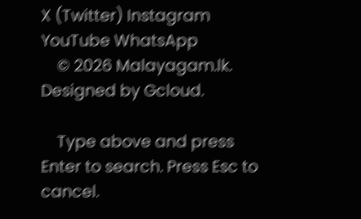X (Twitter) Instagram YouTube WhatsApp
    © 2026 Malayagam.lk. Designed by Gcloud.

    Type above and press Enter to search. Press Esc to cancel.